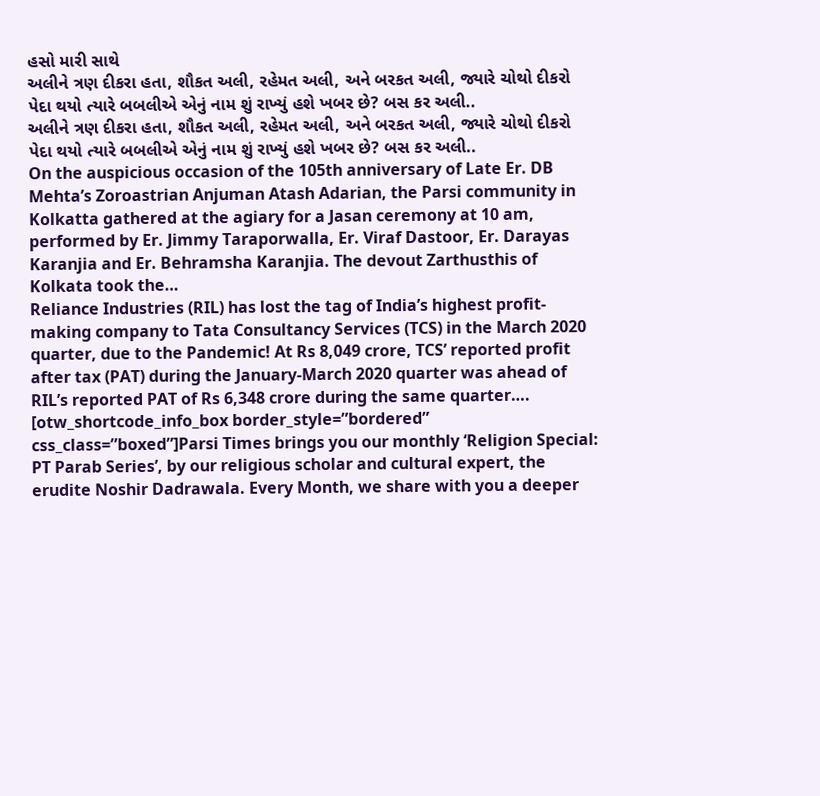હસો મારી સાથે
અલીને ત્રણ દીકરા હતા, શૌકત અલી, રહેમત અલી, અને બરકત અલી, જ્યારે ચોથો દીકરો પેદા થયો ત્યારે બબલીએ એનું નામ શું રાખ્યું હશે ખબર છે? બસ કર અલી..
અલીને ત્રણ દીકરા હતા, શૌકત અલી, રહેમત અલી, અને બરકત અલી, જ્યારે ચોથો દીકરો પેદા થયો ત્યારે બબલીએ એનું નામ શું રાખ્યું હશે ખબર છે? બસ કર અલી..
On the auspicious occasion of the 105th anniversary of Late Er. DB Mehta’s Zoroastrian Anjuman Atash Adarian, the Parsi community in Kolkatta gathered at the agiary for a Jasan ceremony at 10 am, performed by Er. Jimmy Taraporwalla, Er. Viraf Dastoor, Er. Darayas Karanjia and Er. Behramsha Karanjia. The devout Zarthusthis of Kolkata took the…
Reliance Industries (RIL) has lost the tag of India’s highest profit-making company to Tata Consultancy Services (TCS) in the March 2020 quarter, due to the Pandemic! At Rs 8,049 crore, TCS’ reported profit after tax (PAT) during the January-March 2020 quarter was ahead of RIL’s reported PAT of Rs 6,348 crore during the same quarter….
[otw_shortcode_info_box border_style=”bordered” css_class=”boxed”]Parsi Times brings you our monthly ‘Religion Special: PT Parab Series’, by our religious scholar and cultural expert, the erudite Noshir Dadrawala. Every Month, we share with you a deeper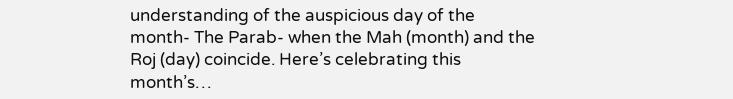understanding of the auspicious day of the month- The Parab- when the Mah (month) and the Roj (day) coincide. Here’s celebrating this month’s…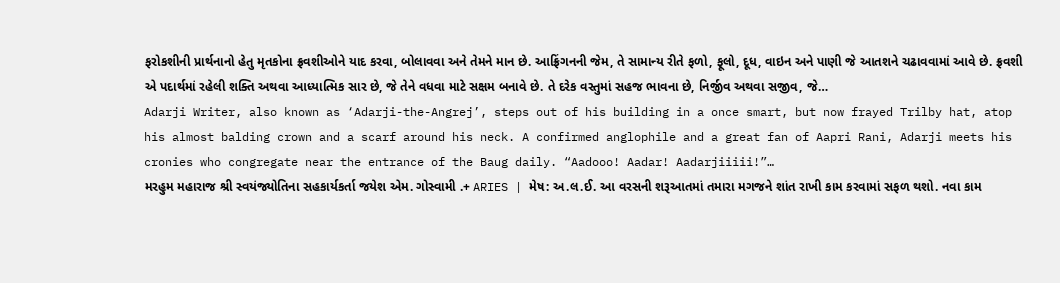ફરોકશીની પ્રાર્થનાનો હેતુ મૃતકોના ફ્રવશીઓને યાદ કરવા, બોલાવવા અને તેમને માન છે. આફ્રિંગનની જેમ, તે સામાન્ય રીતે ફળો, ફૂલો, દૂધ, વાઇન અને પાણી જે આતશને ચઢાવવામાં આવે છે. ફ્રવશી એ પદાર્થમાં રહેલી શક્તિ અથવા આધ્યાત્મિક સાર છે, જે તેને વધવા માટે સક્ષમ બનાવે છે. તે દરેક વસ્તુમાં સહજ ભાવના છે, નિર્જીવ અથવા સજીવ, જે…
Adarji Writer, also known as ‘Adarji-the-Angrej’, steps out of his building in a once smart, but now frayed Trilby hat, atop his almost balding crown and a scarf around his neck. A confirmed anglophile and a great fan of Aapri Rani, Adarji meets his cronies who congregate near the entrance of the Baug daily. “Aadooo! Aadar! Aadarjiiiii!”…
મરહુમ મહારાજ શ્રી સ્વયંજ્યોતિના સહકાર્યકર્તા જયેશ એમ. ગોસ્વામી .+ ARIES | મેષ: અ.લ.ઈ. આ વરસની શરૂઆતમાં તમારા મગજને શાંત રાખી કામ કરવામાં સફળ થશો. નવા કામ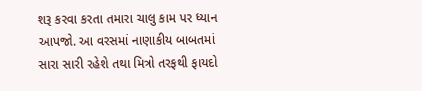શરૂ કરવા કરતા તમારા ચાલુ કામ પર ધ્યાન આપજો. આ વરસમાં નાણાકીય બાબતમાં સારા સારી રહેશે તથા મિત્રો તરફથી ફાયદો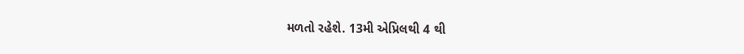મળતો રહેશે. 13મી એપ્રિલથી 4 થી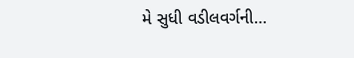મે સુધી વડીલવર્ગની…